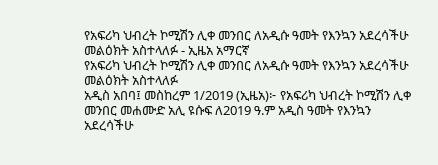የአፍሪካ ህብረት ኮሚሽን ሊቀ መንበር ለአዲሱ ዓመት የእንኳን አደረሳችሁ መልዕክት አስተላለፉ - ኢዜአ አማርኛ
የአፍሪካ ህብረት ኮሚሽን ሊቀ መንበር ለአዲሱ ዓመት የእንኳን አደረሳችሁ መልዕክት አስተላለፉ
አዲስ አበባ፤ መስከረም 1/2019 (ኢዜአ)፦ የአፍሪካ ህብረት ኮሚሽን ሊቀ መንበር መሐሙድ አሊ ዩሱፍ ለ2019 ዓ.ም አዲስ ዓመት የእንኳን አደረሳችሁ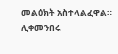መልዕክት አስተላልፈዋል።
ሊቀመንበሩ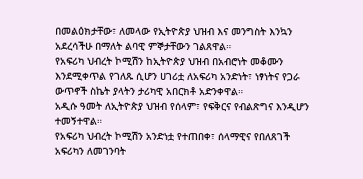በመልዕክታቸው፣ ለመላው የኢትዮጵያ ህዝብ እና መንግስት እንኳን አደረሳችሁ በማለት ልባዊ ምኞታቸውን ገልጸዋል።
የአፍሪካ ህብረት ኮሚሽን ከኢትዮጵያ ህዝብ በአብሮነት መቆሙን እንደሚቀጥል የገለጹ ሲሆን ሀገሪቷ ለአፍሪካ አንድነት፣ ነፃነትና የጋራ ውጥኖች ስኬት ያላትን ታሪካዊ አበርክቶ አድንቀዋል።
አዲሱ ዓመት ለኢትዮጵያ ህዝብ የሰላም፣ የፍቅርና የብልጽግና እንዲሆን ተመኝተዋል።
የአፍሪካ ህብረት ኮሚሽን አንድነቷ የተጠበቀ፣ ሰላማዊና የበለጸገች አፍሪካን ለመገንባት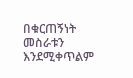በቁርጠኝነት መስራቱን እንደሚቀጥልም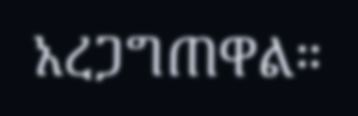አረጋግጠዋል።